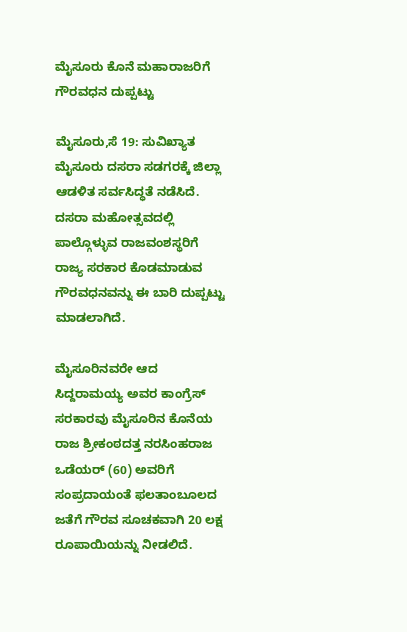ಮೈಸೂರು ಕೊನೆ ಮಹಾರಾಜರಿಗೆ ಗೌರವಧನ ದುಪ್ಪಟ್ಟು

ಮೈಸೂರು,ಸೆ 19: ಸುವಿಖ್ಯಾತ ಮೈಸೂರು ದಸರಾ ಸಡಗರಕ್ಕೆ ಜಿಲ್ಲಾ ಆಡಳಿತ ಸರ್ವಸಿದ್ಧತೆ ನಡೆಸಿದೆ. ದಸರಾ ಮಹೋತ್ಸವದಲ್ಲಿ ಪಾಲ್ಗೊಳ್ಳುವ ರಾಜವಂಶಸ್ಥರಿಗೆ ರಾಜ್ಯ ಸರಕಾರ ಕೊಡಮಾಡುವ ಗೌರವಧನವನ್ನು ಈ ಬಾರಿ ದುಪ್ಪಟ್ಟು ಮಾಡಲಾಗಿದೆ.

ಮೈಸೂರಿನವರೇ ಆದ ಸಿದ್ದರಾಮಯ್ಯ ಅವರ ಕಾಂಗ್ರೆಸ್ ಸರಕಾರವು ಮೈಸೂರಿನ ಕೊನೆಯ ರಾಜ ಶ್ರೀಕಂಠದತ್ತ ನರಸಿಂಹರಾಜ ಒಡೆಯರ್ (60) ಅವರಿಗೆ ಸಂಪ್ರದಾಯಂತೆ ಫಲತಾಂಬೂಲದ ಜತೆಗೆ ಗೌರವ ಸೂಚಕವಾಗಿ 20 ಲಕ್ಷ ರೂಪಾಯಿಯನ್ನು ನೀಡಲಿದೆ.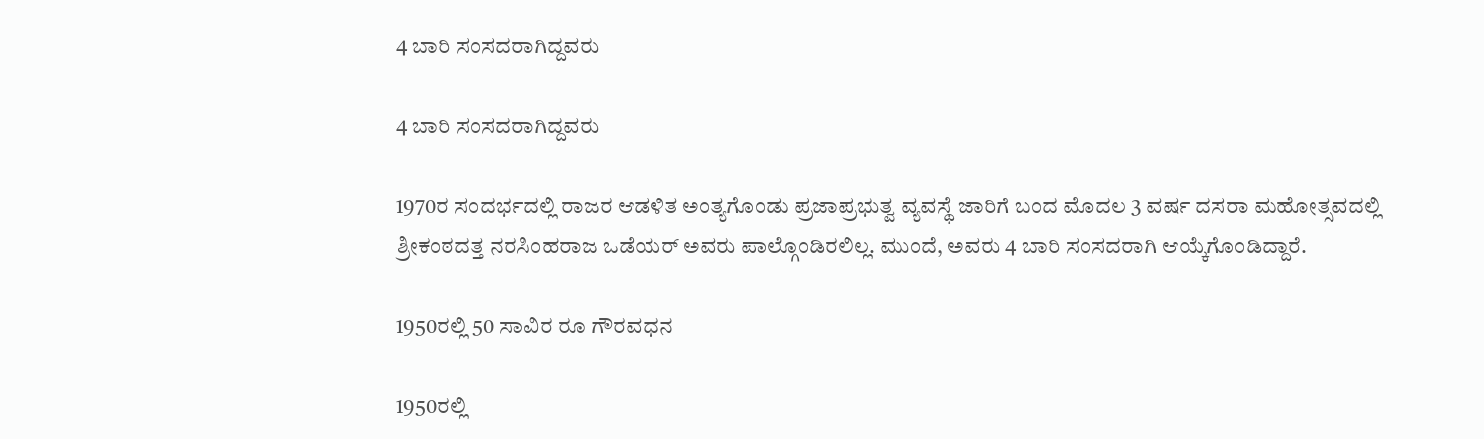4 ಬಾರಿ ಸಂಸದರಾಗಿದ್ದವರು

4 ಬಾರಿ ಸಂಸದರಾಗಿದ್ದವರು

1970ರ ಸಂದರ್ಭದಲ್ಲಿ ರಾಜರ ಆಡಳಿತ ಅಂತ್ಯಗೊಂಡು ಪ್ರಜಾಪ್ರಭುತ್ವ ವ್ಯವಸ್ಥೆ ಜಾರಿಗೆ ಬಂದ ಮೊದಲ 3 ವರ್ಷ ದಸರಾ ಮಹೋತ್ಸವದಲ್ಲಿ ಶ್ರೀಕಂಠದತ್ತ ನರಸಿಂಹರಾಜ ಒಡೆಯರ್ ಅವರು ಪಾಲ್ಗೊಂಡಿರಲಿಲ್ಲ. ಮುಂದೆ, ಅವರು 4 ಬಾರಿ ಸಂಸದರಾಗಿ ಆಯ್ಕೆಗೊಂಡಿದ್ದಾರೆ.

1950ರಲ್ಲಿ 50 ಸಾವಿರ ರೂ ಗೌರವಧನ

1950ರಲ್ಲಿ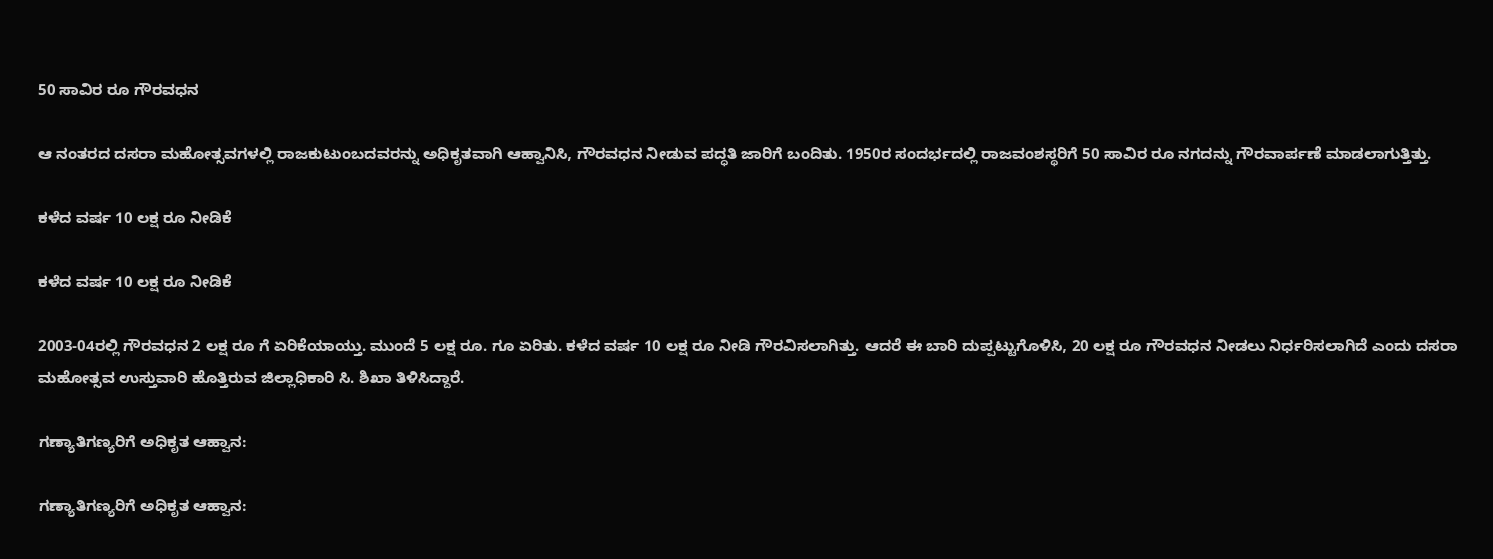50 ಸಾವಿರ ರೂ ಗೌರವಧನ

ಆ ನಂತರದ ದಸರಾ ಮಹೋತ್ಸವಗಳಲ್ಲಿ ರಾಜಕುಟುಂಬದವರನ್ನು ಅಧಿಕೃತವಾಗಿ ಆಹ್ವಾನಿಸಿ, ಗೌರವಧನ ನೀಡುವ ಪದ್ಧತಿ ಜಾರಿಗೆ ಬಂದಿತು. 1950ರ ಸಂದರ್ಭದಲ್ಲಿ ರಾಜವಂಶಸ್ಥರಿಗೆ 50 ಸಾವಿರ ರೂ ನಗದನ್ನು ಗೌರವಾರ್ಪಣೆ ಮಾಡಲಾಗುತ್ತಿತ್ತು.

ಕಳೆದ ವರ್ಷ 10 ಲಕ್ಷ ರೂ ನೀಡಿಕೆ

ಕಳೆದ ವರ್ಷ 10 ಲಕ್ಷ ರೂ ನೀಡಿಕೆ

2003-04ರಲ್ಲಿ ಗೌರವಧನ 2 ಲಕ್ಷ ರೂ ಗೆ ಏರಿಕೆಯಾಯ್ತು. ಮುಂದೆ 5 ಲಕ್ಷ ರೂ. ಗೂ ಏರಿತು. ಕಳೆದ ವರ್ಷ 10 ಲಕ್ಷ ರೂ ನೀಡಿ ಗೌರವಿಸಲಾಗಿತ್ತು. ಆದರೆ ಈ ಬಾರಿ ದುಪ್ಪಟ್ಟುಗೊಳಿಸಿ, 20 ಲಕ್ಷ ರೂ ಗೌರವಧನ ನೀಡಲು ನಿರ್ಧರಿಸಲಾಗಿದೆ ಎಂದು ದಸರಾ ಮಹೋತ್ಸವ ಉಸ್ತುವಾರಿ ಹೊತ್ತಿರುವ ಜಿಲ್ಲಾಧಿಕಾರಿ ಸಿ. ಶಿಖಾ ತಿಳಿಸಿದ್ದಾರೆ.

ಗಣ್ಯಾತಿಗಣ್ಯರಿಗೆ ಅಧಿಕೃತ ಆಹ್ವಾನ:

ಗಣ್ಯಾತಿಗಣ್ಯರಿಗೆ ಅಧಿಕೃತ ಆಹ್ವಾನ: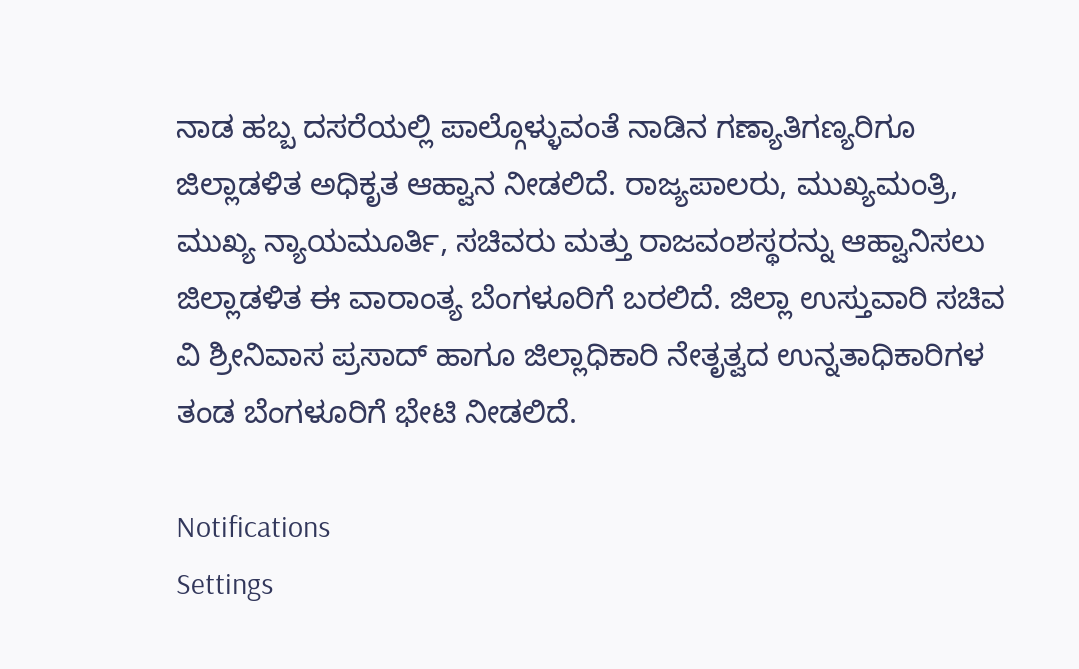ನಾಡ ಹಬ್ಬ ದಸರೆಯಲ್ಲಿ ಪಾಲ್ಗೊಳ್ಳುವಂತೆ ನಾಡಿನ ಗಣ್ಯಾತಿಗಣ್ಯರಿಗೂ ಜಿಲ್ಲಾಡಳಿತ ಅಧಿಕೃತ ಆಹ್ವಾನ ನೀಡಲಿದೆ. ರಾಜ್ಯಪಾಲರು, ಮುಖ್ಯಮಂತ್ರಿ, ಮುಖ್ಯ ನ್ಯಾಯಮೂರ್ತಿ, ಸಚಿವರು ಮತ್ತು ರಾಜವಂಶಸ್ಥರನ್ನು ಆಹ್ವಾನಿಸಲು ಜಿಲ್ಲಾಡಳಿತ ಈ ವಾರಾಂತ್ಯ ಬೆಂಗಳೂರಿಗೆ ಬರಲಿದೆ. ಜಿಲ್ಲಾ ಉಸ್ತುವಾರಿ ಸಚಿವ ವಿ ಶ್ರೀನಿವಾಸ ಪ್ರಸಾದ್ ಹಾಗೂ ಜಿಲ್ಲಾಧಿಕಾರಿ ನೇತೃತ್ವದ ಉನ್ನತಾಧಿಕಾರಿಗಳ ತಂಡ ಬೆಂಗಳೂರಿಗೆ ಭೇಟಿ ನೀಡಲಿದೆ.

Notifications
Settings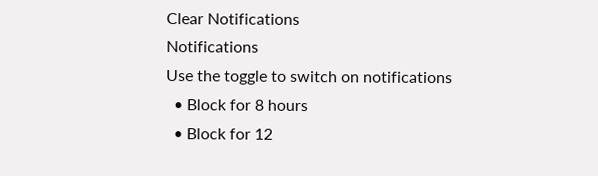Clear Notifications
Notifications
Use the toggle to switch on notifications
  • Block for 8 hours
  • Block for 12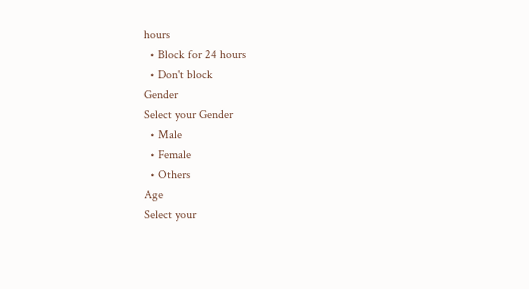hours
  • Block for 24 hours
  • Don't block
Gender
Select your Gender
  • Male
  • Female
  • Others
Age
Select your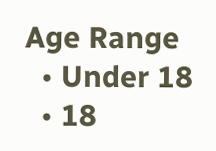Age Range
  • Under 18
  • 18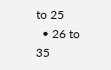to 25
  • 26 to 35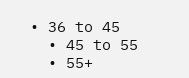• 36 to 45
  • 45 to 55
  • 55+